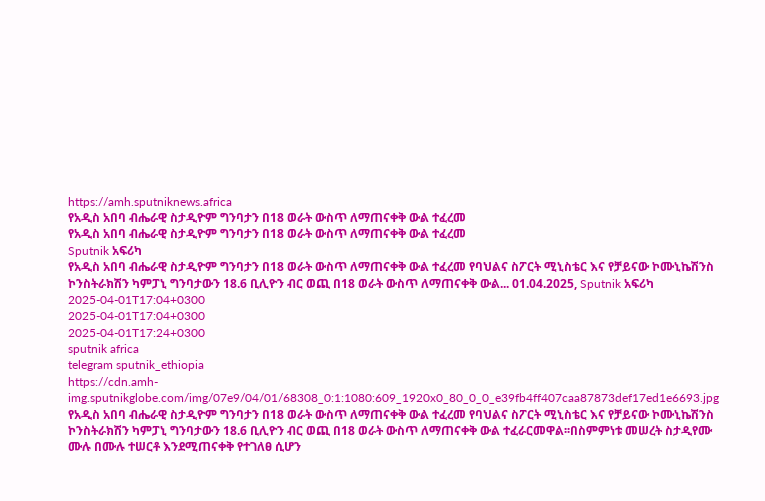https://amh.sputniknews.africa
የአዲስ አበባ ብሔራዊ ስታዲዮም ግንባታን በ18 ወራት ውስጥ ለማጠናቀቅ ውል ተፈረመ
የአዲስ አበባ ብሔራዊ ስታዲዮም ግንባታን በ18 ወራት ውስጥ ለማጠናቀቅ ውል ተፈረመ
Sputnik አፍሪካ
የአዲስ አበባ ብሔራዊ ስታዲዮም ግንባታን በ18 ወራት ውስጥ ለማጠናቀቅ ውል ተፈረመ የባህልና ስፖርት ሚኒስቴር እና የቻይናው ኮሙኒኬሽንስ ኮንስትራክሽን ካምፓኒ ግንባታውን 18.6 ቢሊዮን ብር ወጪ በ18 ወራት ውስጥ ለማጠናቀቅ ውል... 01.04.2025, Sputnik አፍሪካ
2025-04-01T17:04+0300
2025-04-01T17:04+0300
2025-04-01T17:24+0300
sputnik africa
telegram sputnik_ethiopia
https://cdn.amh-img.sputnikglobe.com/img/07e9/04/01/68308_0:1:1080:609_1920x0_80_0_0_e39fb4ff407caa87873def17ed1e6693.jpg
የአዲስ አበባ ብሔራዊ ስታዲዮም ግንባታን በ18 ወራት ውስጥ ለማጠናቀቅ ውል ተፈረመ የባህልና ስፖርት ሚኒስቴር እና የቻይናው ኮሙኒኬሽንስ ኮንስትራክሽን ካምፓኒ ግንባታውን 18.6 ቢሊዮን ብር ወጪ በ18 ወራት ውስጥ ለማጠናቀቅ ውል ተፈራርመዋል፡፡በስምምነቱ መሠረት ስታዲየሙ ሙሉ በሙሉ ተሠርቶ እንደሚጠናቀቅ የተገለፀ ሲሆን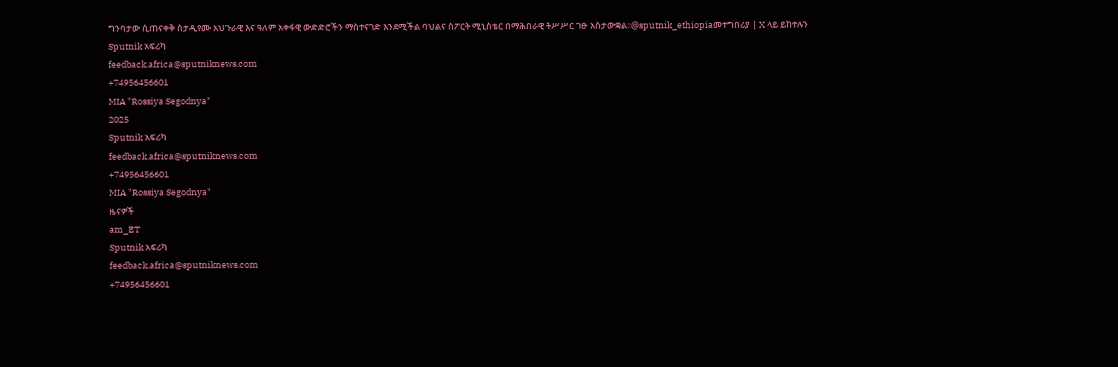ግንባታው ሲጠናቀቅ ስታዲየሙ አህጉራዊ እና ዓለም አቀፋዊ ውድድሮችን ማስተናገድ እንደሚችል ባህልና ስፖርት ሚኒስቴር በማሕበራዊ ትሥሥር ገፁ አስታውቋል፡፡@sputnik_ethiopiaመተግበሪያ | X ላይ ይከተሉን
Sputnik አፍሪካ
feedback.africa@sputniknews.com
+74956456601
MIA "Rossiya Segodnya"
2025
Sputnik አፍሪካ
feedback.africa@sputniknews.com
+74956456601
MIA "Rossiya Segodnya"
ዜናዎች
am_ET
Sputnik አፍሪካ
feedback.africa@sputniknews.com
+74956456601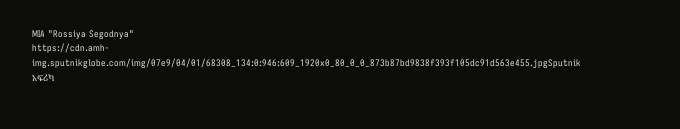MIA "Rossiya Segodnya"
https://cdn.amh-img.sputnikglobe.com/img/07e9/04/01/68308_134:0:946:609_1920x0_80_0_0_873b87bd9838f393f105dc91d563e455.jpgSputnik አፍሪካ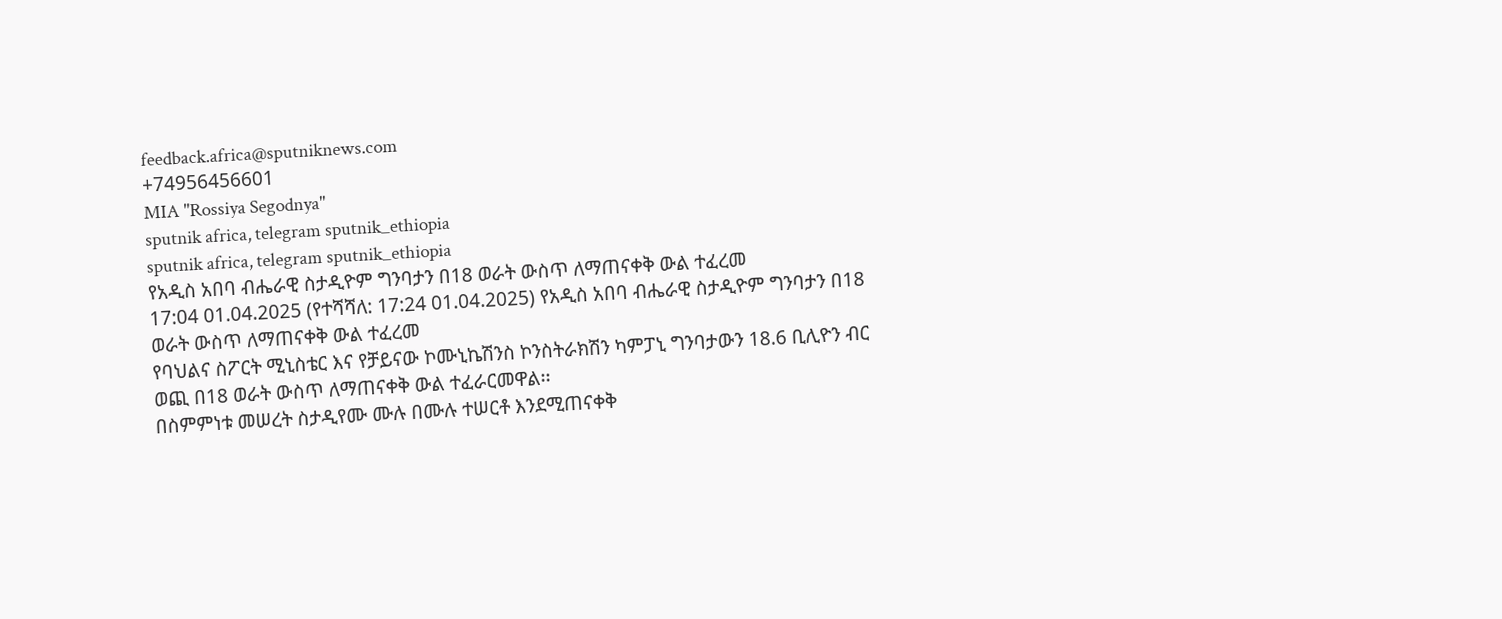feedback.africa@sputniknews.com
+74956456601
MIA "Rossiya Segodnya"
sputnik africa, telegram sputnik_ethiopia
sputnik africa, telegram sputnik_ethiopia
የአዲስ አበባ ብሔራዊ ስታዲዮም ግንባታን በ18 ወራት ውስጥ ለማጠናቀቅ ውል ተፈረመ
17:04 01.04.2025 (የተሻሻለ: 17:24 01.04.2025) የአዲስ አበባ ብሔራዊ ስታዲዮም ግንባታን በ18 ወራት ውስጥ ለማጠናቀቅ ውል ተፈረመ
የባህልና ስፖርት ሚኒስቴር እና የቻይናው ኮሙኒኬሽንስ ኮንስትራክሽን ካምፓኒ ግንባታውን 18.6 ቢሊዮን ብር ወጪ በ18 ወራት ውስጥ ለማጠናቀቅ ውል ተፈራርመዋል፡፡
በስምምነቱ መሠረት ስታዲየሙ ሙሉ በሙሉ ተሠርቶ እንደሚጠናቀቅ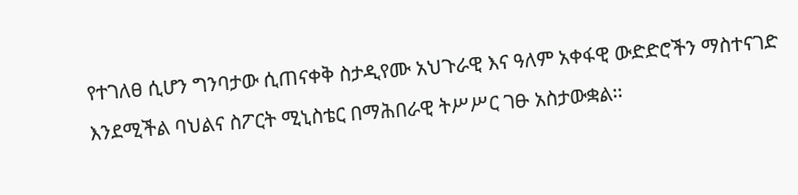የተገለፀ ሲሆን ግንባታው ሲጠናቀቅ ስታዲየሙ አህጉራዊ እና ዓለም አቀፋዊ ውድድሮችን ማስተናገድ እንደሚችል ባህልና ስፖርት ሚኒስቴር በማሕበራዊ ትሥሥር ገፁ አስታውቋል፡፡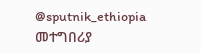@sputnik_ethiopia
መተግበሪያ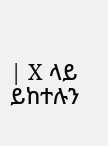| X ላይ ይከተሉን